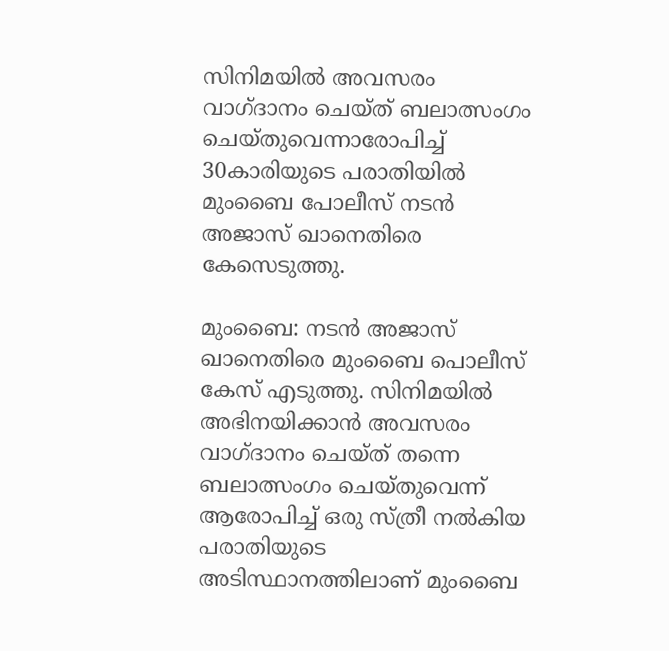സിനിമയില്‍ അവസരം വാഗ്ദാനം ചെയ്ത് ബലാത്സംഗം ചെയ്തുവെന്നാരോപിച്ച് 30കാരിയുടെ പരാതിയില്‍ മുംബൈ പോലീസ് നടന്‍ അജാസ് ഖാനെതിരെ കേസെടുത്തു.

മുംബൈ: നടന്‍ അജാസ് ഖാനെതിരെ മുംബൈ പൊലീസ് കേസ് എടുത്തു. സിനിമയില്‍ അഭിനയിക്കാന്‍ അവസരം വാഗ്ദാനം ചെയ്ത് തന്നെ ബലാത്സംഗം ചെയ്തുവെന്ന് ആരോപിച്ച് ഒരു സ്ത്രീ നൽകിയ പരാതിയുടെ അടിസ്ഥാനത്തിലാണ് മുംബൈ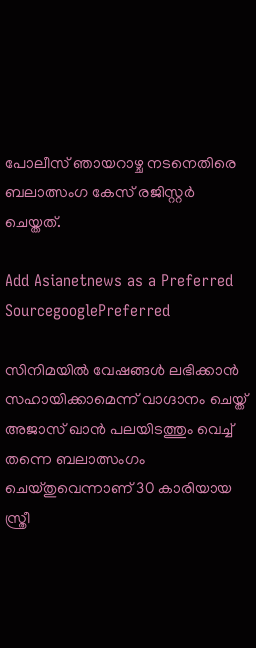പോലീസ് ഞായറാഴ്ച നടനെതിരെ ബലാത്സംഗ കേസ് രജിസ്റ്റർ ചെയ്തത്.

Add Asianetnews as a Preferred SourcegooglePreferred

സിനിമയിൽ വേഷങ്ങൾ ലഭിക്കാൻ സഹായിക്കാമെന്ന് വാഗ്ദാനം ചെയ്ത് അജാസ് ഖാൻ പലയിടത്തും വെച്ച് തന്നെ ബലാത്സംഗം ചെയ്തുവെന്നാണ് 30 കാരിയായ സ്ത്രീ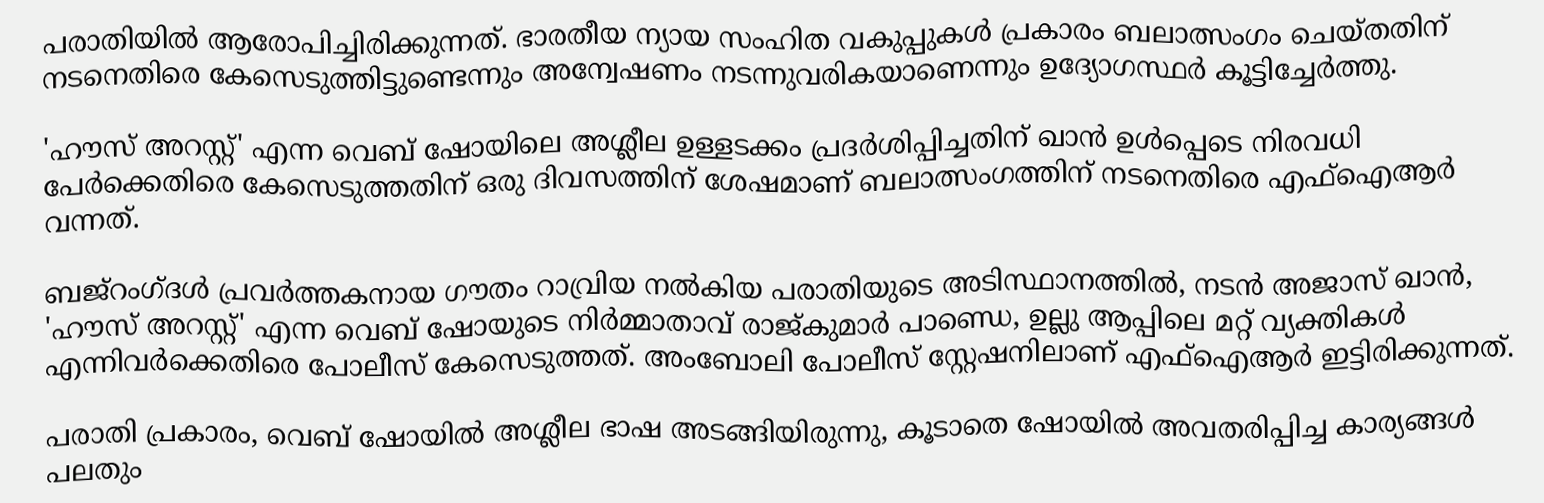പരാതിയിൽ ആരോപിച്ചിരിക്കുന്നത്. ഭാരതീയ ന്യായ സംഹിത വകുപ്പുകൾ പ്രകാരം ബലാത്സംഗം ചെയ്തതിന് നടനെതിരെ കേസെടുത്തിട്ടുണ്ടെന്നും അന്വേഷണം നടന്നുവരികയാണെന്നും ഉദ്യോഗസ്ഥർ കൂട്ടിച്ചേർത്തു.

'ഹൗസ് അറസ്റ്റ്' എന്ന വെബ് ഷോയിലെ അശ്ലീല ഉള്ളടക്കം പ്രദർശിപ്പിച്ചതിന് ഖാൻ ഉൾപ്പെടെ നിരവധി പേർക്കെതിരെ കേസെടുത്തതിന് ഒരു ദിവസത്തിന് ശേഷമാണ് ബലാത്സംഗത്തിന് നടനെതിരെ എഫ്‌ഐആർ വന്നത്.

ബജ്‌റംഗ്ദൾ പ്രവർത്തകനായ ഗൗതം റാവ്രിയ നൽകിയ പരാതിയുടെ അടിസ്ഥാനത്തിൽ, നടൻ അജാസ് ഖാൻ, 'ഹൗസ് അറസ്റ്റ്' എന്ന വെബ് ഷോയുടെ നിർമ്മാതാവ് രാജ്കുമാർ പാണ്ഡെ, ഉല്ലു ആപ്പിലെ മറ്റ് വ്യക്തികൾ എന്നിവർക്കെതിരെ പോലീസ് കേസെടുത്തത്. അംബോലി പോലീസ് സ്റ്റേഷനിലാണ് എഫ്ഐആര്‍ ഇട്ടിരിക്കുന്നത്.

പരാതി പ്രകാരം, വെബ് ഷോയിൽ അശ്ലീല ഭാഷ അടങ്ങിയിരുന്നു, കൂടാതെ ഷോയിൽ അവതരിപ്പിച്ച കാര്യങ്ങള്‍ പലതും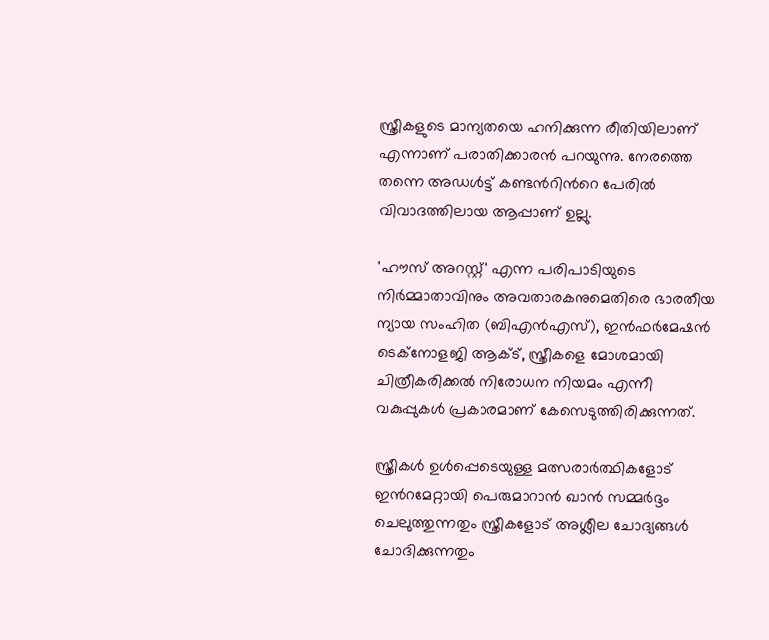സ്ത്രീകളുടെ മാന്യതയെ ഹനിക്കുന്ന രീതിയിലാണ് എന്നാണ് പരാതിക്കാരന്‍ പറയുന്നു. നേരത്തെ തന്നെ അഡള്‍ട്ട് കണ്ടന്‍റിന്‍റെ പേരില്‍ വിവാദത്തിലായ ആപ്പാണ് ഉല്ലു.

'ഹൗസ് അറസ്റ്റ്' എന്ന പരിപാടിയുടെ നിർമ്മാതാവിനും അവതാരകനുമെതിരെ ഭാരതീയ ന്യായ സംഹിത (ബിഎൻഎസ്), ഇൻഫർമേഷൻ ടെക്നോളജി ആക്ട്, സ്ത്രീകളെ മോശമായി ചിത്രീകരിക്കൽ നിരോധന നിയമം എന്നീ വകുപ്പുകൾ പ്രകാരമാണ് കേസെടുത്തിരിക്കുന്നത്.

സ്ത്രീകൾ ഉൾപ്പെടെയുള്ള മത്സരാർത്ഥികളോട് ഇന്‍റമേറ്റായി പെരുമാറാന്‍ ഖാൻ സമ്മർദ്ദം ചെലുത്തുന്നതും സ്ത്രീകളോട് അശ്ലീല ചോദ്യങ്ങൾ ചോദിക്കുന്നതും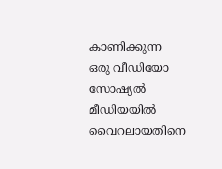കാണിക്കുന്ന ഒരു വീഡിയോ സോഷ്യൽ മീഡിയയിൽ വൈറലായതിനെ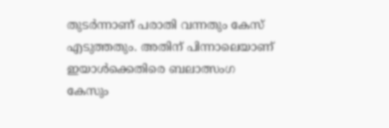തുടർന്നാണ് പരാതി വന്നതും കേസ് എടുത്തതും. അതിന് പിന്നാലെയാണ് ഇയാള്‍ക്കെതിരെ ബലാത്സംഗ കേസും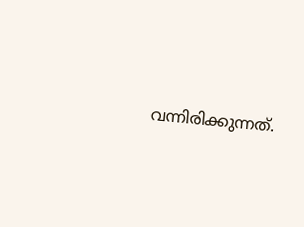വന്നിരിക്കുന്നത്.